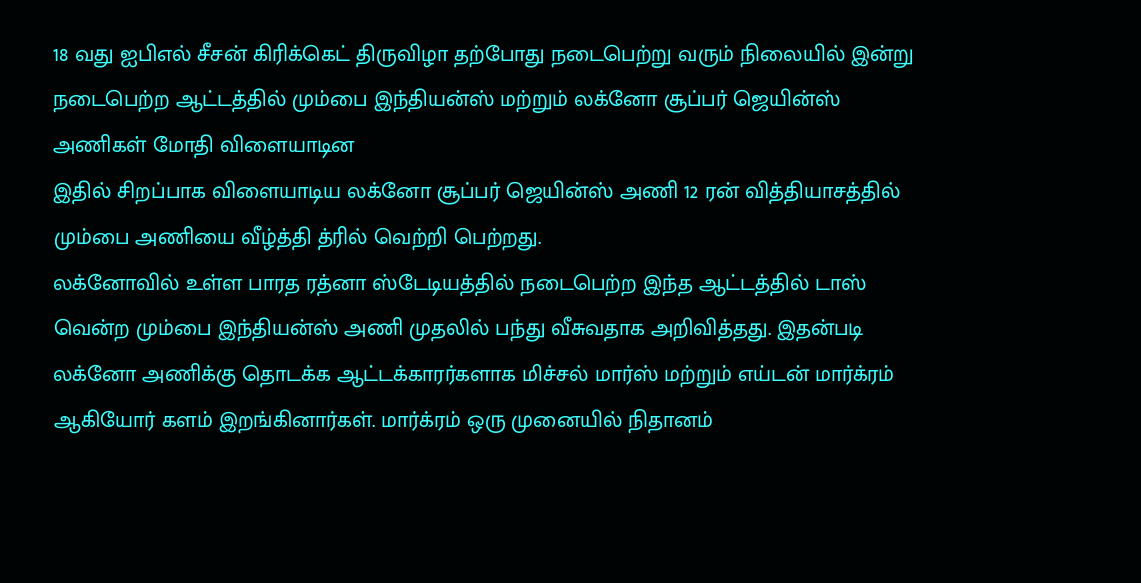18 வது ஐபிஎல் சீசன் கிரிக்கெட் திருவிழா தற்போது நடைபெற்று வரும் நிலையில் இன்று நடைபெற்ற ஆட்டத்தில் மும்பை இந்தியன்ஸ் மற்றும் லக்னோ சூப்பர் ஜெயின்ஸ் அணிகள் மோதி விளையாடின
இதில் சிறப்பாக விளையாடிய லக்னோ சூப்பர் ஜெயின்ஸ் அணி 12 ரன் வித்தியாசத்தில் மும்பை அணியை வீழ்த்தி த்ரில் வெற்றி பெற்றது.
லக்னோவில் உள்ள பாரத ரத்னா ஸ்டேடியத்தில் நடைபெற்ற இந்த ஆட்டத்தில் டாஸ் வென்ற மும்பை இந்தியன்ஸ் அணி முதலில் பந்து வீசுவதாக அறிவித்தது. இதன்படி லக்னோ அணிக்கு தொடக்க ஆட்டக்காரர்களாக மிச்சல் மார்ஸ் மற்றும் எய்டன் மார்க்ரம் ஆகியோர் களம் இறங்கினார்கள். மார்க்ரம் ஒரு முனையில் நிதானம்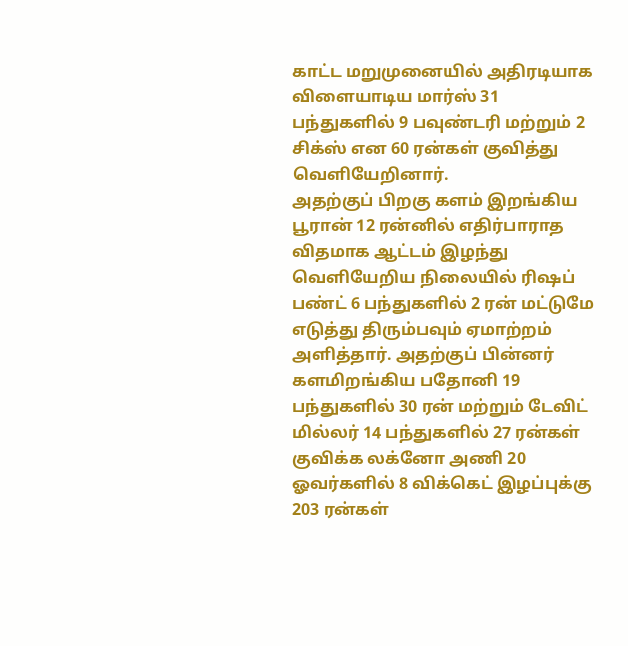காட்ட மறுமுனையில் அதிரடியாக விளையாடிய மார்ஸ் 31 பந்துகளில் 9 பவுண்டரி மற்றும் 2 சிக்ஸ் என 60 ரன்கள் குவித்து வெளியேறினார்.
அதற்குப் பிறகு களம் இறங்கிய பூரான் 12 ரன்னில் எதிர்பாராத விதமாக ஆட்டம் இழந்து வெளியேறிய நிலையில் ரிஷப் பண்ட் 6 பந்துகளில் 2 ரன் மட்டுமே எடுத்து திரும்பவும் ஏமாற்றம் அளித்தார். அதற்குப் பின்னர் களமிறங்கிய பதோனி 19 பந்துகளில் 30 ரன் மற்றும் டேவிட் மில்லர் 14 பந்துகளில் 27 ரன்கள் குவிக்க லக்னோ அணி 20 ஓவர்களில் 8 விக்கெட் இழப்புக்கு 203 ரன்கள்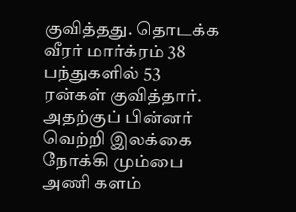குவித்தது. தொடக்க வீரர் மார்க்ரம் 38 பந்துகளில் 53 ரன்கள் குவித்தார்.
அதற்குப் பின்னர் வெற்றி இலக்கை நோக்கி மும்பை அணி களம்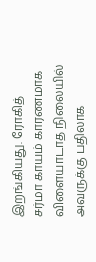இறங்கியது. ரோகித் சர்மா காயம் காரணமாக விளையாடாத நிலையில் அவருக்கு பதிலாக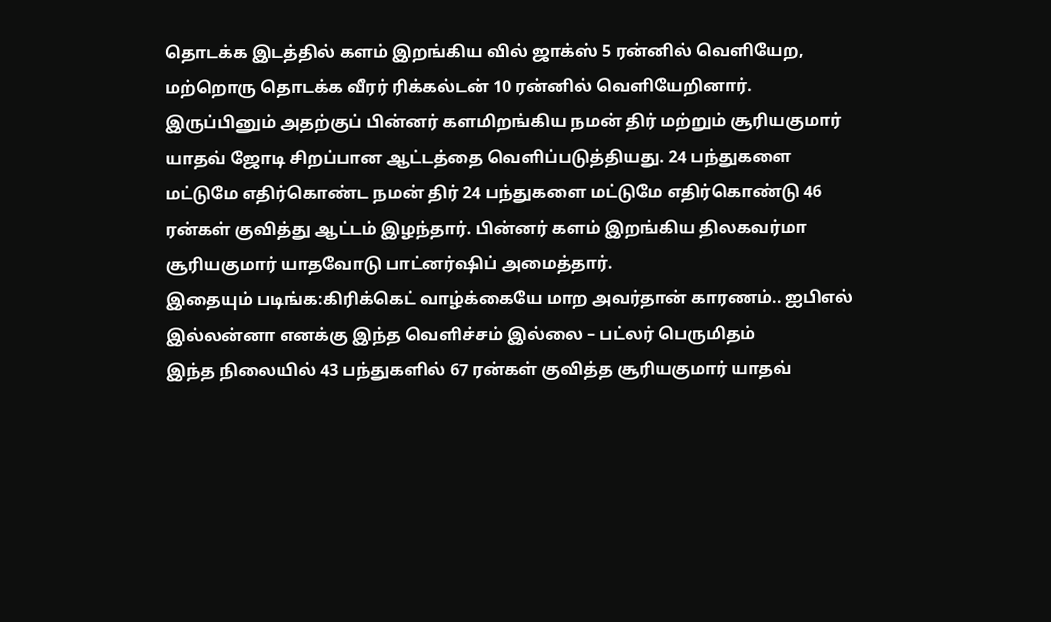தொடக்க இடத்தில் களம் இறங்கிய வில் ஜாக்ஸ் 5 ரன்னில் வெளியேற, மற்றொரு தொடக்க வீரர் ரிக்கல்டன் 10 ரன்னில் வெளியேறினார். இருப்பினும் அதற்குப் பின்னர் களமிறங்கிய நமன் திர் மற்றும் சூரியகுமார் யாதவ் ஜோடி சிறப்பான ஆட்டத்தை வெளிப்படுத்தியது. 24 பந்துகளை மட்டுமே எதிர்கொண்ட நமன் திர் 24 பந்துகளை மட்டுமே எதிர்கொண்டு 46 ரன்கள் குவித்து ஆட்டம் இழந்தார். பின்னர் களம் இறங்கிய திலகவர்மா சூரியகுமார் யாதவோடு பாட்னர்ஷிப் அமைத்தார்.
இதையும் படிங்க:கிரிக்கெட் வாழ்க்கையே மாற அவர்தான் காரணம்.. ஐபிஎல் இல்லன்னா எனக்கு இந்த வெளிச்சம் இல்லை – பட்லர் பெருமிதம்
இந்த நிலையில் 43 பந்துகளில் 67 ரன்கள் குவித்த சூரியகுமார் யாதவ்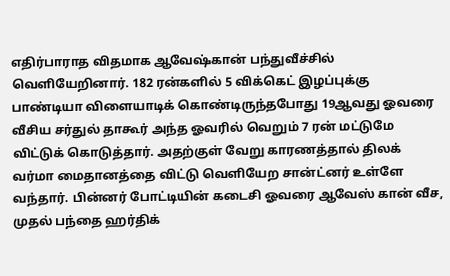எதிர்பாராத விதமாக ஆவேஷ்கான் பந்துவீச்சில் வெளியேறினார். 182 ரன்களில் 5 விக்கெட் இழப்புக்கு பாண்டியா விளையாடிக் கொண்டிருந்தபோது 19ஆவது ஓவரை வீசிய சர்துல் தாகூர் அந்த ஓவரில் வெறும் 7 ரன் மட்டுமே விட்டுக் கொடுத்தார். அதற்குள் வேறு காரணத்தால் திலக் வர்மா மைதானத்தை விட்டு வெளியேற சான்ட்னர் உள்ளே வந்தார். பின்னர் போட்டியின் கடைசி ஓவரை ஆவேஸ் கான் வீச, முதல் பந்தை ஹர்திக்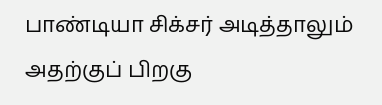பாண்டியா சிக்சர் அடித்தாலும் அதற்குப் பிறகு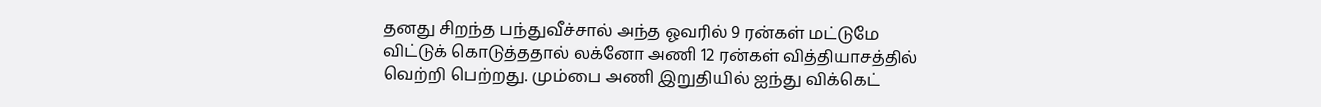தனது சிறந்த பந்துவீச்சால் அந்த ஓவரில் 9 ரன்கள் மட்டுமே விட்டுக் கொடுத்ததால் லக்னோ அணி 12 ரன்கள் வித்தியாசத்தில் வெற்றி பெற்றது. மும்பை அணி இறுதியில் ஐந்து விக்கெட்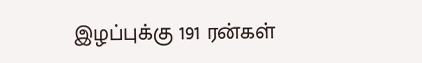இழப்புக்கு 191 ரன்கள்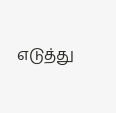எடுத்து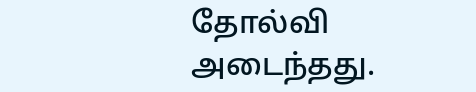தோல்வி அடைந்தது.